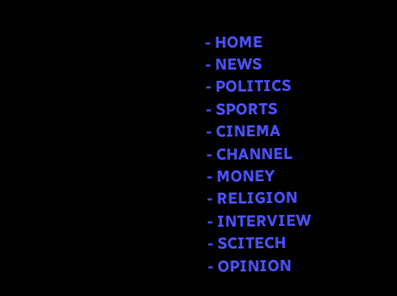- HOME
- NEWS
- POLITICS
- SPORTS
- CINEMA
- CHANNEL
- MONEY
- RELIGION
- INTERVIEW
- SCITECH
- OPINION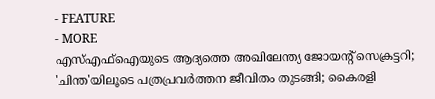- FEATURE
- MORE
എസ്എഫ്ഐയുടെ ആദ്യത്തെ അഖിലേന്ത്യ ജോയന്റ് സെക്രട്ടറി; 'ചിന്ത'യിലൂടെ പത്രപ്രവർത്തന ജീവിതം തുടങ്ങി; കൈരളി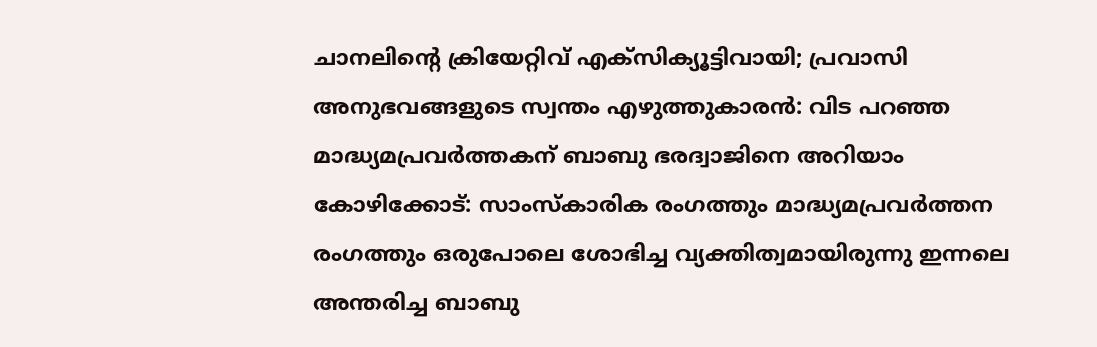ചാനലിന്റെ ക്രിയേറ്റിവ് എക്സിക്യൂട്ടിവായി; പ്രവാസി അനുഭവങ്ങളുടെ സ്വന്തം എഴുത്തുകാരൻ: വിട പറഞ്ഞ മാദ്ധ്യമപ്രവർത്തകന് ബാബു ഭരദ്വാജിനെ അറിയാം
കോഴിക്കോട്: സാംസ്കാരിക രംഗത്തും മാദ്ധ്യമപ്രവർത്തന രംഗത്തും ഒരുപോലെ ശോഭിച്ച വ്യക്തിത്വമായിരുന്നു ഇന്നലെ അന്തരിച്ച ബാബു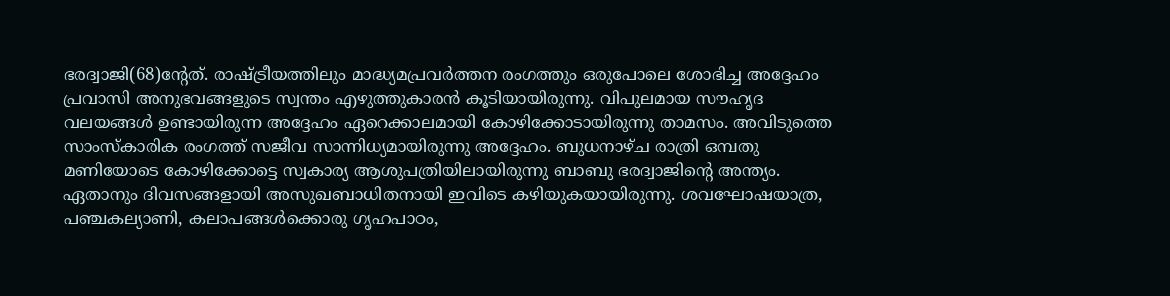ഭരദ്വാജി(68)ന്റേത്. രാഷ്ട്രീയത്തിലും മാദ്ധ്യമപ്രവർത്തന രംഗത്തും ഒരുപോലെ ശോഭിച്ച അദ്ദേഹം പ്രവാസി അനുഭവങ്ങളുടെ സ്വന്തം എഴുത്തുകാരൻ കൂടിയായിരുന്നു. വിപുലമായ സൗഹൃദ വലയങ്ങൾ ഉണ്ടായിരുന്ന അദ്ദേഹം ഏറെക്കാലമായി കോഴിക്കോടായിരുന്നു താമസം. അവിടുത്തെ സാംസ്കാരിക രംഗത്ത് സജീവ സാന്നിധ്യമായിരുന്നു അദ്ദേഹം. ബുധനാഴ്ച രാത്രി ഒമ്പതു മണിയോടെ കോഴിക്കോട്ടെ സ്വകാര്യ ആശുപത്രിയിലായിരുന്നു ബാബു ഭരദ്വാജിന്റെ അന്ത്യം. ഏതാനും ദിവസങ്ങളായി അസുഖബാധിതനായി ഇവിടെ കഴിയുകയായിരുന്നു. ശവഘോഷയാത്ര, പഞ്ചകല്യാണി, കലാപങ്ങൾക്കൊരു ഗൃഹപാഠം,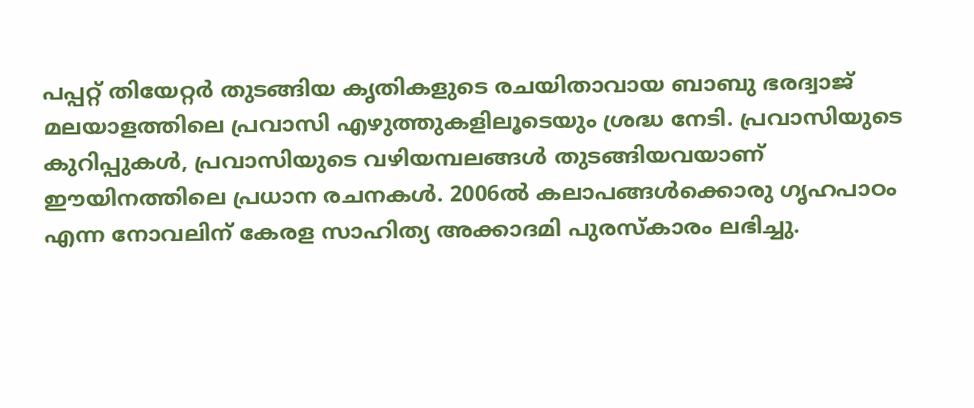പപ്പറ്റ് തിയേറ്റർ തുടങ്ങിയ കൃതികളുടെ രചയിതാവായ ബാബു ഭരദ്വാജ് മലയാളത്തിലെ പ്രവാസി എഴുത്തുകളിലൂടെയും ശ്രദ്ധ നേടി. പ്രവാസിയുടെ കുറിപ്പുകൾ, പ്രവാസിയുടെ വഴിയമ്പലങ്ങൾ തുടങ്ങിയവയാണ് ഈയിനത്തിലെ പ്രധാന രചനകൾ. 2006ൽ കലാപങ്ങൾക്കൊരു ഗൃഹപാഠം എന്ന നോവലിന് കേരള സാഹിത്യ അക്കാദമി പുരസ്കാരം ലഭിച്ചു.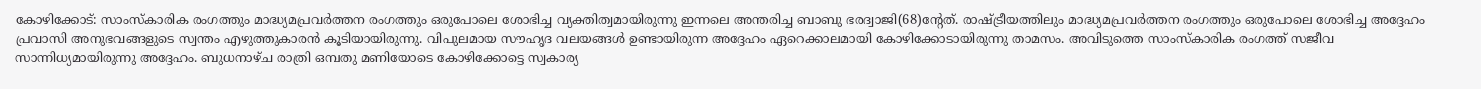കോഴിക്കോട്: സാംസ്കാരിക രംഗത്തും മാദ്ധ്യമപ്രവർത്തന രംഗത്തും ഒരുപോലെ ശോഭിച്ച വ്യക്തിത്വമായിരുന്നു ഇന്നലെ അന്തരിച്ച ബാബു ഭരദ്വാജി(68)ന്റേത്. രാഷ്ട്രീയത്തിലും മാദ്ധ്യമപ്രവർത്തന രംഗത്തും ഒരുപോലെ ശോഭിച്ച അദ്ദേഹം പ്രവാസി അനുഭവങ്ങളുടെ സ്വന്തം എഴുത്തുകാരൻ കൂടിയായിരുന്നു. വിപുലമായ സൗഹൃദ വലയങ്ങൾ ഉണ്ടായിരുന്ന അദ്ദേഹം ഏറെക്കാലമായി കോഴിക്കോടായിരുന്നു താമസം. അവിടുത്തെ സാംസ്കാരിക രംഗത്ത് സജീവ സാന്നിധ്യമായിരുന്നു അദ്ദേഹം. ബുധനാഴ്ച രാത്രി ഒമ്പതു മണിയോടെ കോഴിക്കോട്ടെ സ്വകാര്യ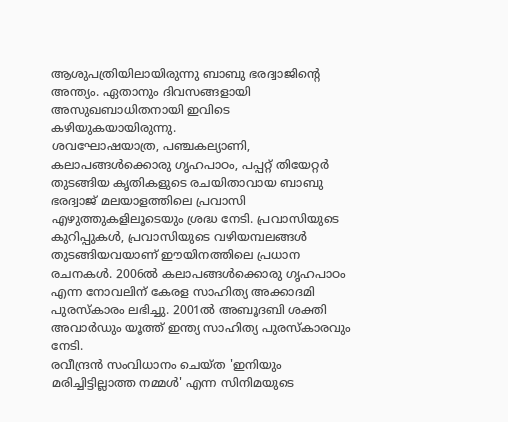ആശുപത്രിയിലായിരുന്നു ബാബു ഭരദ്വാജിന്റെ അന്ത്യം. ഏതാനും ദിവസങ്ങളായി അസുഖബാധിതനായി ഇവിടെ കഴിയുകയായിരുന്നു.
ശവഘോഷയാത്ര, പഞ്ചകല്യാണി, കലാപങ്ങൾക്കൊരു ഗൃഹപാഠം, പപ്പറ്റ് തിയേറ്റർ തുടങ്ങിയ കൃതികളുടെ രചയിതാവായ ബാബു ഭരദ്വാജ് മലയാളത്തിലെ പ്രവാസി എഴുത്തുകളിലൂടെയും ശ്രദ്ധ നേടി. പ്രവാസിയുടെ കുറിപ്പുകൾ, പ്രവാസിയുടെ വഴിയമ്പലങ്ങൾ തുടങ്ങിയവയാണ് ഈയിനത്തിലെ പ്രധാന രചനകൾ. 2006ൽ കലാപങ്ങൾക്കൊരു ഗൃഹപാഠം എന്ന നോവലിന് കേരള സാഹിത്യ അക്കാദമി പുരസ്കാരം ലഭിച്ചു. 2001ൽ അബൂദബി ശക്തി അവാർഡും യൂത്ത് ഇന്ത്യ സാഹിത്യ പുരസ്കാരവും നേടി.
രവീന്ദ്രൻ സംവിധാനം ചെയ്ത 'ഇനിയും മരിച്ചിട്ടില്ലാത്ത നമ്മൾ' എന്ന സിനിമയുടെ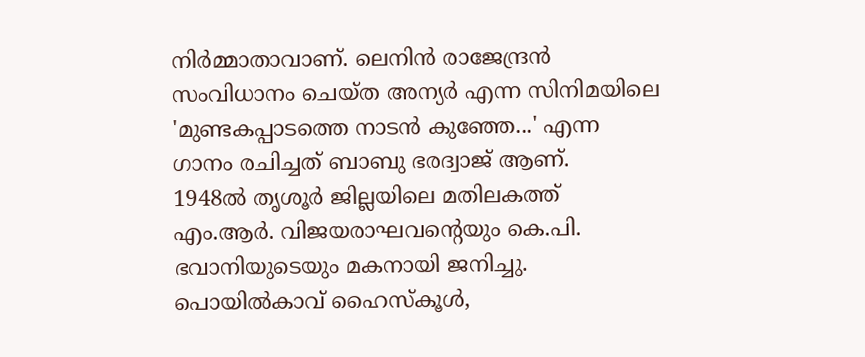നിർമ്മാതാവാണ്. ലെനിൻ രാജേന്ദ്രൻ സംവിധാനം ചെയ്ത അന്യർ എന്ന സിനിമയിലെ 'മുണ്ടകപ്പാടത്തെ നാടൻ കുഞ്ഞേ...' എന്ന ഗാനം രചിച്ചത് ബാബു ഭരദ്വാജ് ആണ്.
1948ൽ തൃശൂർ ജില്ലയിലെ മതിലകത്ത് എം.ആർ. വിജയരാഘവന്റെയും കെ.പി. ഭവാനിയുടെയും മകനായി ജനിച്ചു. പൊയിൽകാവ് ഹൈസ്കൂൾ,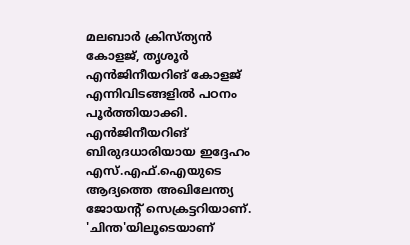മലബാർ ക്രിസ്ത്യൻ കോളജ്, തൃശൂർ എൻജിനീയറിങ് കോളജ് എന്നിവിടങ്ങളിൽ പഠനം പൂർത്തിയാക്കി. എൻജിനീയറിങ് ബിരുദധാരിയായ ഇദ്ദേഹം എസ്.എഫ്.ഐയുടെ ആദ്യത്തെ അഖിലേന്ത്യ ജോയന്റ് സെക്രട്ടറിയാണ്.
'ചിന്ത'യിലൂടെയാണ്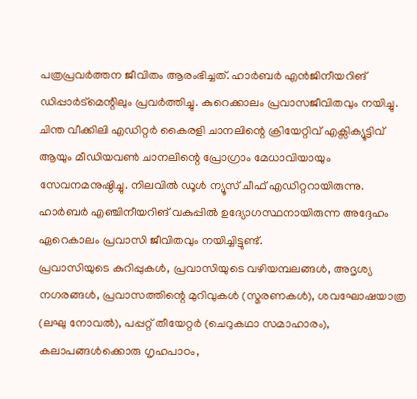പത്രപ്രവർത്തന ജീവിതം ആരംഭിച്ചത്. ഹാർബർ എൻജിനീയറിങ് ഡിപ്പാർട്മെന്റിലും പ്രവർത്തിച്ചു. കുറെക്കാലം പ്രവാസജീവിതവും നയിച്ചു. ചിന്ത വീക്കിലി എഡിറ്റർ കൈരളി ചാനലിന്റെ ക്രിയേറ്റിവ് എക്സിക്യൂട്ടിവ് ആയും മീഡിയവൺ ചാനലിന്റെ പ്രോഗ്രാം മേധാവിയായും സേവനമനുഷ്ഠിച്ചു. നിലവിൽ ഡൂൾ ന്യൂസ് ചീഫ് എഡിറ്ററായിരുന്നു. ഹാർബർ എഞ്ചിനീയറിങ് വകുപ്പിൽ ഉദ്യോഗസ്ഥനായിരുന്ന അദ്ദേഹം ഏറെകാലം പ്രവാസി ജീവിതവും നയിച്ചിട്ടുണ്ട്.
പ്രവാസിയുടെ കുറിപ്പുകൾ, പ്രവാസിയുടെ വഴിയമ്പലങ്ങൾ, അദൃശ്യ നഗരങ്ങൾ, പ്രവാസത്തിന്റെ മുറിവുകൾ (സ്മരണകൾ), ശവഘോഷയാത്ര (ലഘു നോവൽ), പപ്പറ്റ് തീയേറ്റർ (ചെറുകഥാ സമാഹാരം), കലാപങ്ങൾക്കൊരു ഗൃഹപാഠം,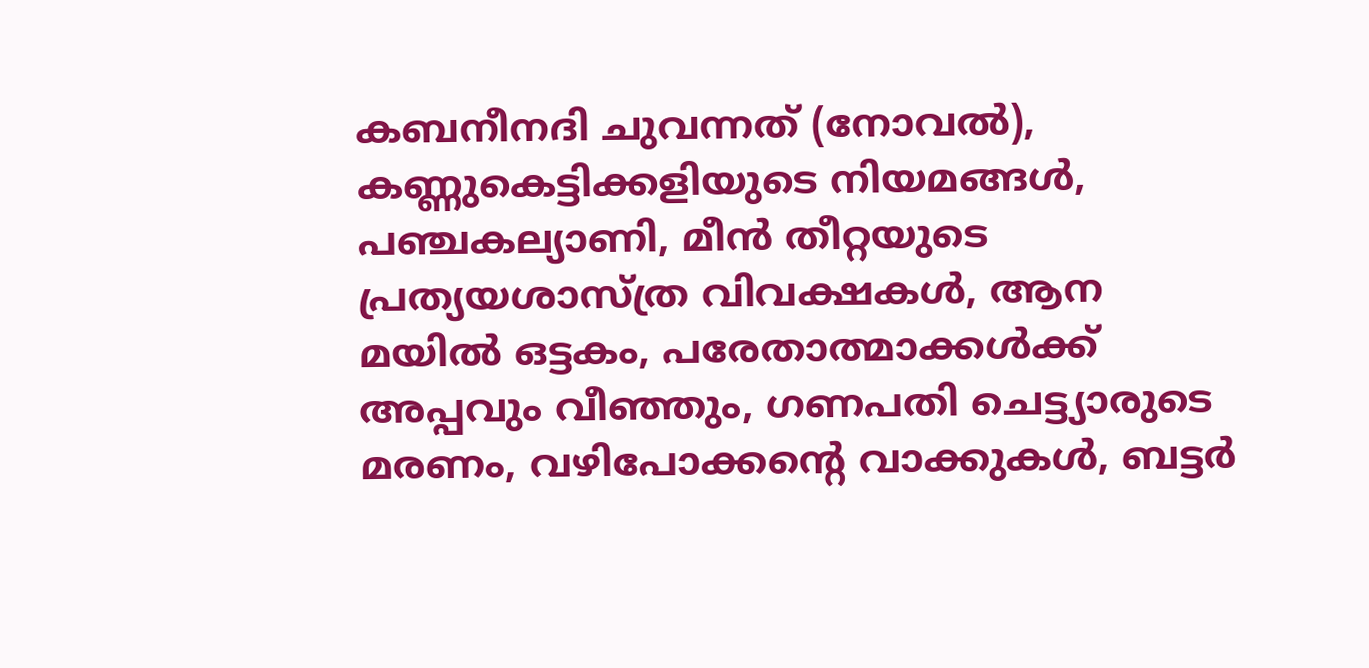കബനീനദി ചുവന്നത് (നോവൽ), കണ്ണുകെട്ടിക്കളിയുടെ നിയമങ്ങൾ, പഞ്ചകല്യാണി, മീൻ തീറ്റയുടെ പ്രത്യയശാസ്ത്ര വിവക്ഷകൾ, ആന മയിൽ ഒട്ടകം, പരേതാത്മാക്കൾക്ക് അപ്പവും വീഞ്ഞും, ഗണപതി ചെട്ട്യാരുടെ മരണം, വഴിപോക്കന്റെ വാക്കുകൾ, ബട്ടർ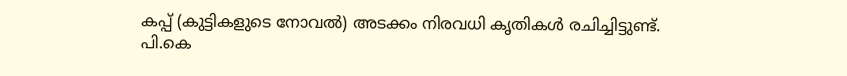കപ്പ് (കുട്ടികളുടെ നോവൽ) അടക്കം നിരവധി കൃതികൾ രചിച്ചിട്ടുണ്ട്.
പി.കെ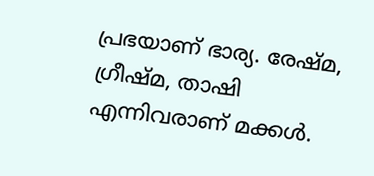പ്രഭയാണ് ഭാര്യ. രേഷ്മ, ഗ്രീഷ്മ, താഷി എന്നിവരാണ് മക്കൾ.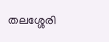തലശ്ശേരി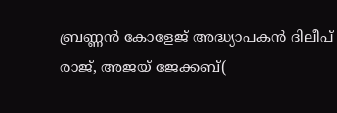ബ്രണ്ണൻ കോളേജ് അദ്ധ്യാപകൻ ദിലീപ് രാജ്, അജയ് ജേക്കബ്(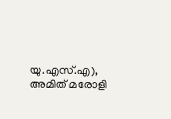യു.എസ്.എ), അമിത് മരോളി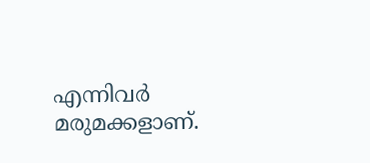എന്നിവർ മരുമക്കളാണ്.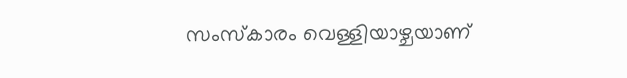സംസ്കാരം വെള്ളിയാഴ്ചയാണ്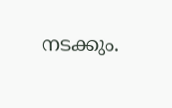നടക്കും.